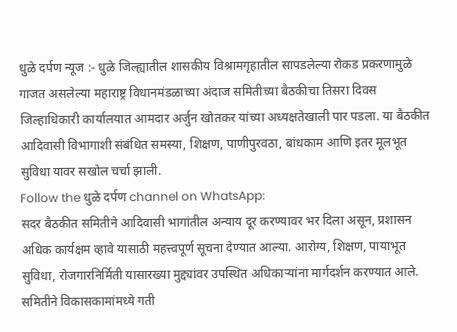धुळे दर्पण न्यूज :- धुळे जिल्ह्यातील शासकीय विश्रामगृहातील सापडलेल्या रोकड प्रकरणामुळे गाजत असलेल्या महाराष्ट्र विधानमंडळाच्या अंदाज समितीच्या बैठकीचा तिसरा दिवस जिल्हाधिकारी कार्यालयात आमदार अर्जुन खोतकर यांच्या अध्यक्षतेखाली पार पडला. या बैठकीत आदिवासी विभागाशी संबंधित समस्या, शिक्षण, पाणीपुरवठा, बांधकाम आणि इतर मूलभूत सुविधा यावर सखोल चर्चा झाली.
Follow the धुळे दर्पण channel on WhatsApp:
सदर बैठकीत समितीने आदिवासी भागांतील अन्याय दूर करण्यावर भर दिला असून, प्रशासन अधिक कार्यक्षम व्हावे यासाठी महत्त्वपूर्ण सूचना देण्यात आल्या. आरोग्य, शिक्षण, पायाभूत सुविधा, रोजगारनिर्मिती यासारख्या मुद्द्यांवर उपस्थित अधिकाऱ्यांना मार्गदर्शन करण्यात आले. समितीने विकासकामांमध्ये गती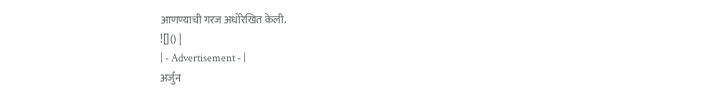आणण्याची गरज अधोरेखित केली.
![]() |
| - Advertisement - |
अर्जुन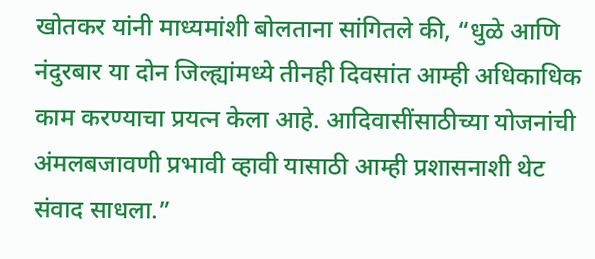खोतकर यांनी माध्यमांशी बोलताना सांगितले की, “धुळे आणि नंदुरबार या दोन जिल्ह्यांमध्ये तीनही दिवसांत आम्ही अधिकाधिक काम करण्याचा प्रयत्न केला आहे. आदिवासींसाठीच्या योजनांची अंमलबजावणी प्रभावी व्हावी यासाठी आम्ही प्रशासनाशी थेट संवाद साधला.”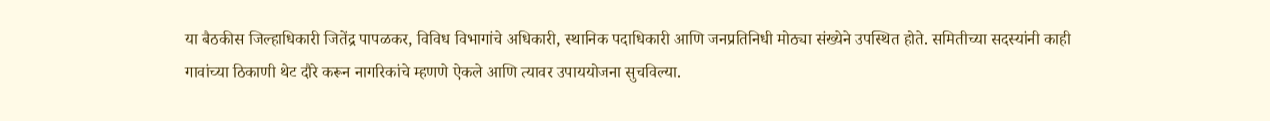या बैठकीस जिल्हाधिकारी जितेंद्र पापळकर, विविध विभागांचे अधिकारी, स्थानिक पदाधिकारी आणि जनप्रतिनिधी मोठ्या संख्येने उपस्थित होते. समितीच्या सदस्यांनी काही गावांच्या ठिकाणी थेट दौरे करून नागरिकांचे म्हणणे ऐकले आणि त्यावर उपाययोजना सुचविल्या.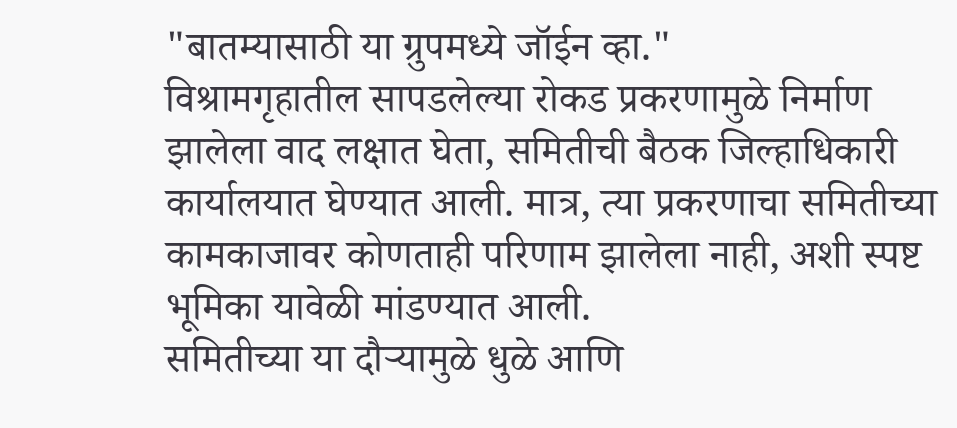"बातम्यासाठी या ग्रुपमध्ये जॉईन व्हा."
विश्रामगृहातील सापडलेल्या रोकड प्रकरणामुळे निर्माण झालेला वाद लक्षात घेता, समितीची बैठक जिल्हाधिकारी कार्यालयात घेण्यात आली. मात्र, त्या प्रकरणाचा समितीच्या कामकाजावर कोणताही परिणाम झालेला नाही, अशी स्पष्ट भूमिका यावेळी मांडण्यात आली.
समितीच्या या दौऱ्यामुळे धुळे आणि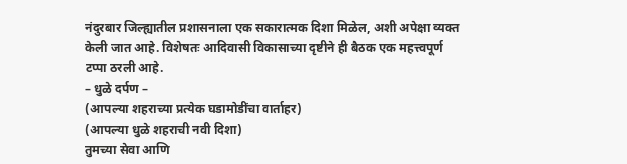नंदुरबार जिल्ह्यातील प्रशासनाला एक सकारात्मक दिशा मिळेल, अशी अपेक्षा व्यक्त केली जात आहे. विशेषतः आदिवासी विकासाच्या दृष्टीने ही बैठक एक महत्त्वपूर्ण टप्पा ठरली आहे.
– धुळे दर्पण –
(आपल्या शहराच्या प्रत्येक घडामोडींचा वार्ताहर)
(आपल्या धुळे शहराची नवी दिशा)
तुमच्या सेवा आणि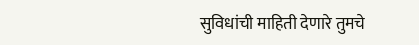सुविधांची माहिती देणारे तुमचे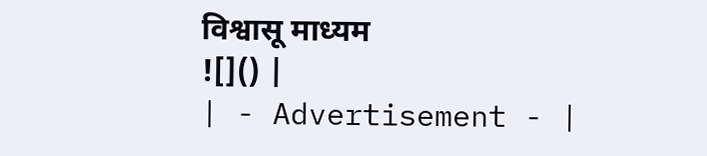विश्वासू माध्यम
![]() |
| - Advertisement - |